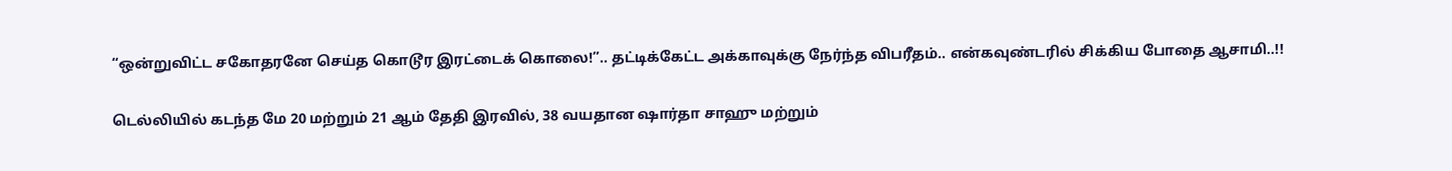“ஒன்றுவிட்ட சகோதரனே செய்த கொடூர இரட்டைக் கொலை!”.. தட்டிக்கேட்ட அக்காவுக்கு நேர்ந்த விபரீதம்.. என்கவுண்டரில் சிக்கிய போதை ஆசாமி..!!

டெல்லியில் கடந்த மே 20 மற்றும் 21 ஆம் தேதி இரவில், 38 வயதான ஷார்தா சாஹு மற்றும்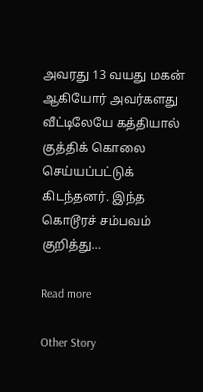அவரது 13 வயது மகன் ஆகியோர் அவர்களது வீட்டிலேயே கத்தியால் குத்திக் கொலை செய்யப்பட்டுக் கிடந்தனர். இந்த கொடூரச் சம்பவம் குறித்து…

Read more

Other Story